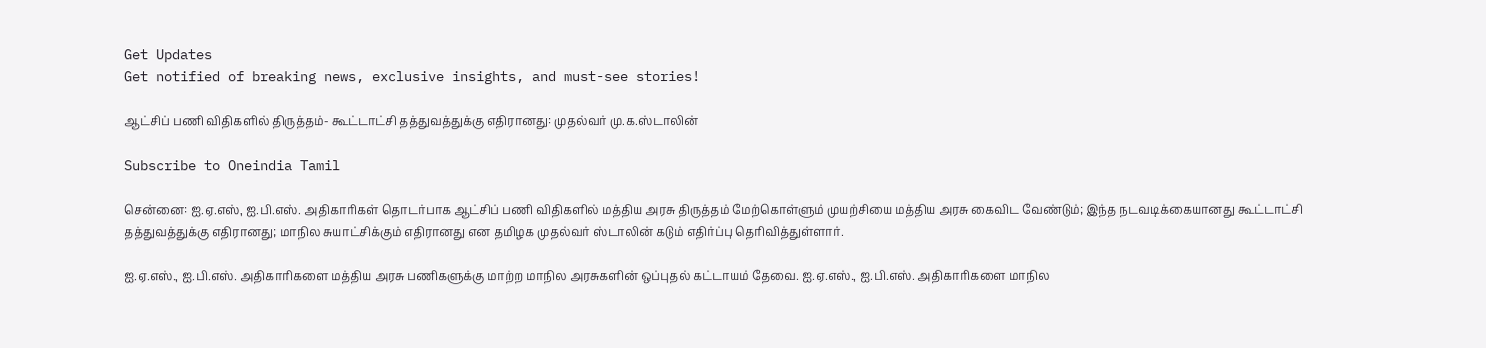Get Updates
Get notified of breaking news, exclusive insights, and must-see stories!

ஆட்சிப் பணி விதிகளில் திருத்தம்- கூட்டாட்சி தத்துவத்துக்கு எதிரானது: முதல்வர் மு.க.ஸ்டாலின்

Subscribe to Oneindia Tamil

சென்னை: ஐ.ஏ.எஸ், ஐ.பி.எஸ். அதிகாரிகள் தொடர்பாக ஆட்சிப் பணி விதிகளில் மத்திய அரசு திருத்தம் மேற்கொள்ளும் முயற்சியை மத்திய அரசு கைவிட வேண்டும்; இந்த நடவடிக்கையானது கூட்டாட்சி தத்துவத்துக்கு எதிரானது; மாநில சுயாட்சிக்கும் எதிரானது என தமிழக முதல்வர் ஸ்டாலின் கடும் எதிர்ப்பு தெரிவித்துள்ளார்.

ஐ.ஏ.எஸ்., ஐ.பி.எஸ். அதிகாரிகளை மத்திய அரசு பணிகளுக்கு மாற்ற மாநில அரசுகளின் ஒப்புதல் கட்டாயம் தேவை. ஐ.ஏ.எஸ்., ஐ.பி.எஸ். அதிகாரிகளை மாநில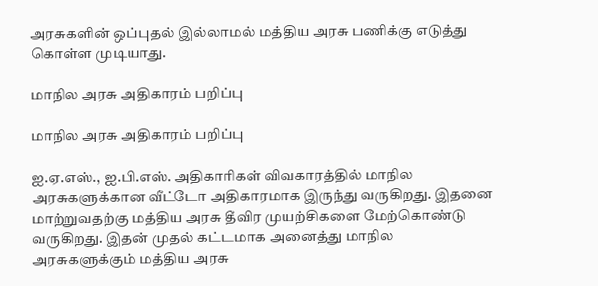அரசுகளின் ஒப்புதல் இல்லாமல் மத்திய அரசு பணிக்கு எடுத்து கொள்ள முடியாது.

மாநில அரசு அதிகாரம் பறிப்பு

மாநில அரசு அதிகாரம் பறிப்பு

ஐ.ஏ.எஸ்., ஐ.பி.எஸ். அதிகாரிகள் விவகாரத்தில் மாநில அரசுகளுக்கான வீட்டோ அதிகாரமாக இருந்து வருகிறது. இதனை மாற்றுவதற்கு மத்திய அரசு தீவிர முயற்சிகளை மேற்கொண்டு வருகிறது. இதன் முதல் கட்டமாக அனைத்து மாநில அரசுகளுக்கும் மத்திய அரசு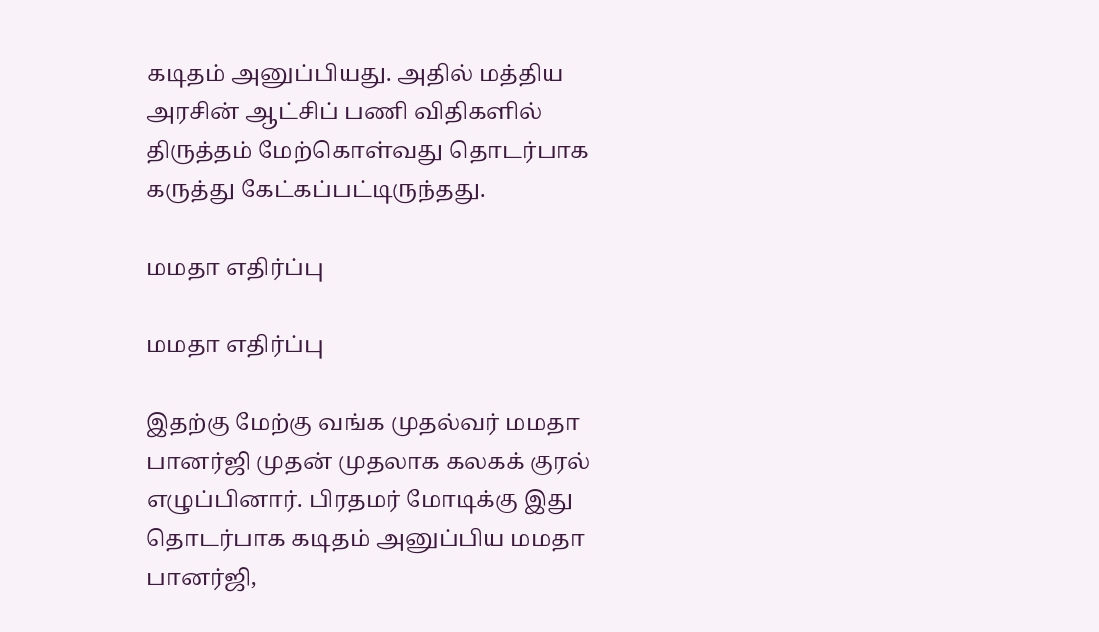கடிதம் அனுப்பியது. அதில் மத்திய அரசின் ஆட்சிப் பணி விதிகளில் திருத்தம் மேற்கொள்வது தொடர்பாக கருத்து கேட்கப்பட்டிருந்தது.

மமதா எதிர்ப்பு

மமதா எதிர்ப்பு

இதற்கு மேற்கு வங்க முதல்வர் மமதா பானர்ஜி முதன் முதலாக கலகக் குரல் எழுப்பினார். பிரதமர் மோடிக்கு இது தொடர்பாக கடிதம் அனுப்பிய மமதா பானர்ஜி,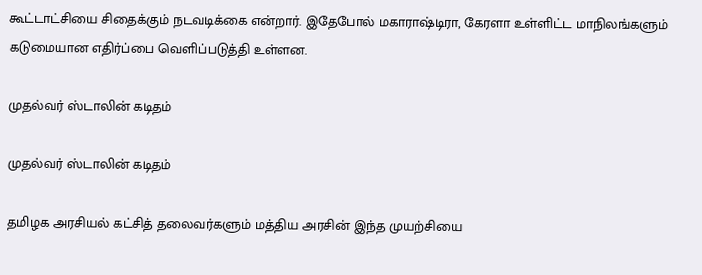கூட்டாட்சியை சிதைக்கும் நடவடிக்கை என்றார். இதேபோல் மகாராஷ்டிரா, கேரளா உள்ளிட்ட மாநிலங்களும் கடுமையான எதிர்ப்பை வெளிப்படுத்தி உள்ளன.

முதல்வர் ஸ்டாலின் கடிதம்

முதல்வர் ஸ்டாலின் கடிதம்

தமிழக அரசியல் கட்சித் தலைவர்களும் மத்திய அரசின் இந்த முயற்சியை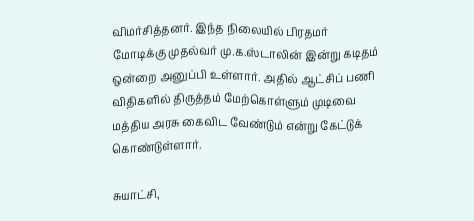விமர்சித்தனர். இந்த நிலையில் பிரதமர் மோடிக்கு முதல்வர் மு.க.ஸ்டாலின் இன்று கடிதம் ஒன்றை அனுப்பி உள்ளார். அதில் ஆட்சிப் பணி விதிகளில் திருத்தம் மேற்கொள்ளும் முடிவை மத்திய அரசு கைவிட வேண்டும் என்று கேட்டுக் கொண்டுள்ளார்.

சுயாட்சி,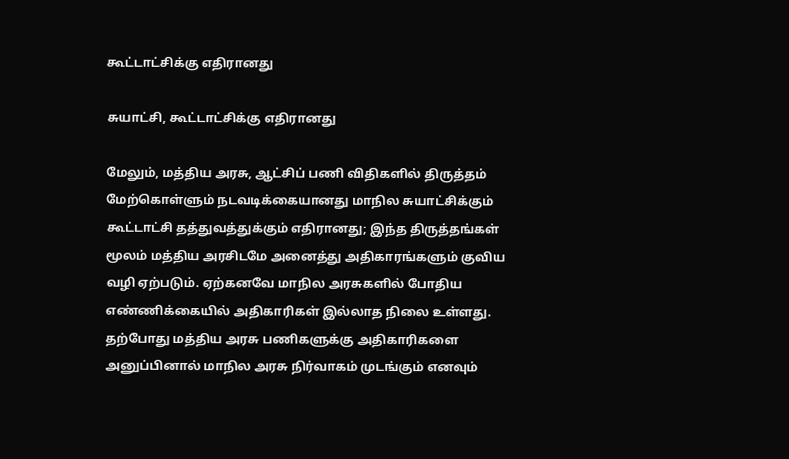கூட்டாட்சிக்கு எதிரானது

சுயாட்சி, கூட்டாட்சிக்கு எதிரானது

மேலும், மத்திய அரசு, ஆட்சிப் பணி விதிகளில் திருத்தம் மேற்கொள்ளும் நடவடிக்கையானது மாநில சுயாட்சிக்கும் கூட்டாட்சி தத்துவத்துக்கும் எதிரானது; இந்த திருத்தங்கள் மூலம் மத்திய அரசிடமே அனைத்து அதிகாரங்களும் குவிய வழி ஏற்படும். ஏற்கனவே மாநில அரசுகளில் போதிய எண்ணிக்கையில் அதிகாரிகள் இல்லாத நிலை உள்ளது. தற்போது மத்திய அரசு பணிகளுக்கு அதிகாரிகளை அனுப்பினால் மாநில அரசு நிர்வாகம் முடங்கும் எனவும்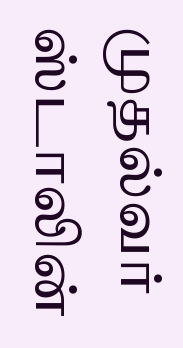முதல்வர் ஸ்டாலின்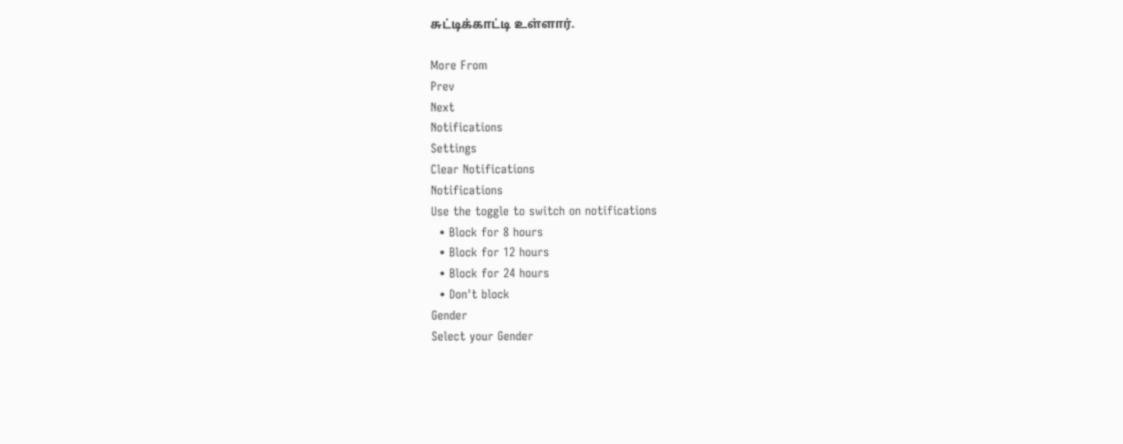சுட்டிக்காட்டி உள்ளார்.

More From
Prev
Next
Notifications
Settings
Clear Notifications
Notifications
Use the toggle to switch on notifications
  • Block for 8 hours
  • Block for 12 hours
  • Block for 24 hours
  • Don't block
Gender
Select your Gender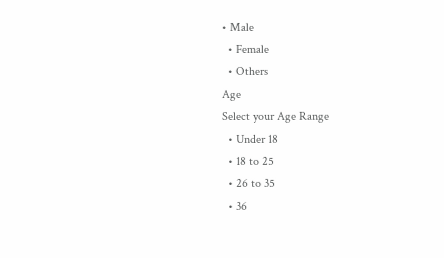• Male
  • Female
  • Others
Age
Select your Age Range
  • Under 18
  • 18 to 25
  • 26 to 35
  • 36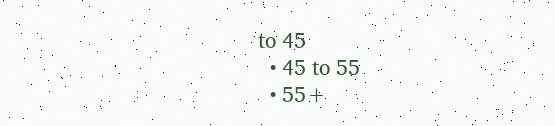to 45
  • 45 to 55
  • 55+